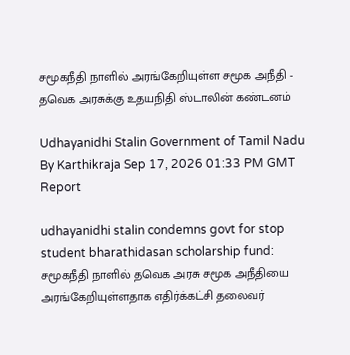சமூகநீதி நாளில் அரங்கேறியுள்ள சமூக அநீதி - தவெக அரசுக்கு உதயநிதி ஸ்டாலின் கண்டனம்

Udhayanidhi Stalin Government of Tamil Nadu
By Karthikraja Sep 17, 2026 01:33 PM GMT
Report

udhayanidhi stalin condemns govt for stop student bharathidasan scholarship fund: சமூகநீதி நாளில் தவெக அரசு சமூக அநீதியை அரங்கேறியுள்ளதாக எதிர்க்கட்சி தலைவர்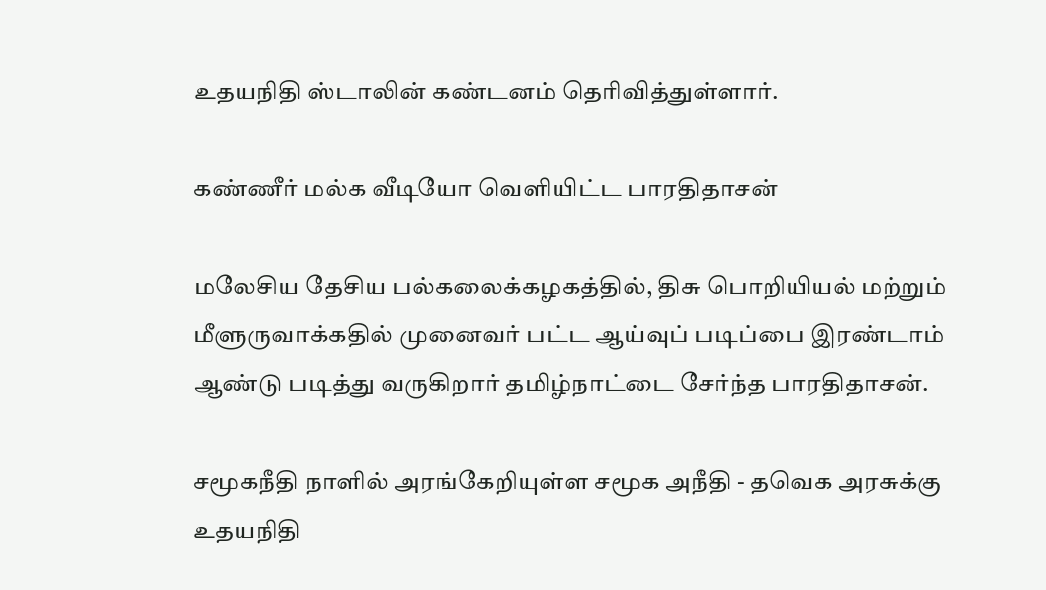உதயநிதி ஸ்டாலின் கண்டனம் தெரிவித்துள்ளார்.

கண்ணீர் மல்க வீடியோ வெளியிட்ட பாரதிதாசன்

மலேசிய தேசிய பல்கலைக்கழகத்தில், திசு பொறியியல் மற்றும் மீளுருவாக்கதில் முனைவர் பட்ட ஆய்வுப் படிப்பை இரண்டாம் ஆண்டு படித்து வருகிறார் தமிழ்நாட்டை சேர்ந்த பாரதிதாசன்.

சமூகநீதி நாளில் அரங்கேறியுள்ள சமூக அநீதி - தவெக அரசுக்கு உதயநிதி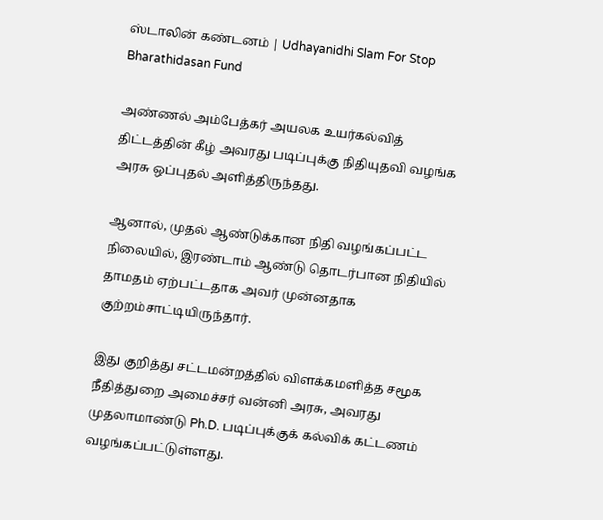ஸ்டாலின் கண்டனம் | Udhayanidhi Slam For Stop Bharathidasan Fund

அண்ணல் அம்பேத்கர் அயலக உயர்கல்வித் திட்டத்தின் கீழ் அவரது படிப்புக்கு நிதியுதவி வழங்க அரசு ஒப்புதல் அளித்திருந்தது.

ஆனால், முதல் ஆண்டுக்கான நிதி வழங்கப்பட்ட நிலையில், இரண்டாம் ஆண்டு தொடர்பான நிதியில் தாமதம் ஏற்பட்டதாக அவர் முன்னதாக குற்றம்சாட்டியிருந்தார்.

இது குறித்து சட்டமன்றத்தில் விளக்கமளித்த சமூக நீதித்துறை அமைச்சர் வன்னி அரசு, அவரது முதலாமாண்டு Ph.D. படிப்புக்குக் கல்விக் கட்டணம் வழங்கப்பட்டுள்ளது.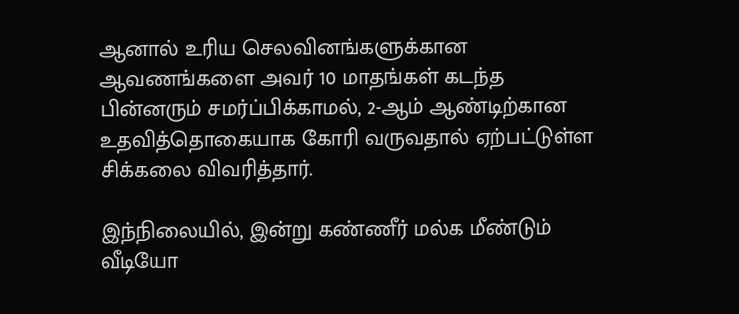ஆனால் உரிய செலவினங்களுக்கான ஆவணங்களை அவர் 10 மாதங்கள் கடந்த பின்னரும் சமர்ப்பிக்காமல், 2-ஆம் ஆண்டிற்கான உதவித்தொகையாக கோரி வருவதால் ஏற்பட்டுள்ள சிக்கலை விவரித்தார்.

இந்நிலையில், இன்று கண்ணீர் மல்க மீண்டும் வீடியோ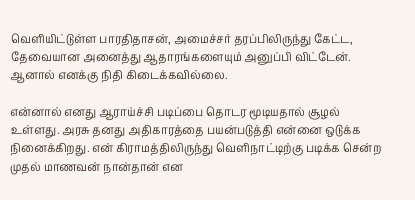வெளியிட்டுள்ள பாரதிதாசன், அமைச்சர் தரப்பிலிருந்து கேட்ட, தேவையான அனைத்து ஆதாரங்களையும் அனுப்பி விட்டேன். ஆனால் எனக்கு நிதி கிடைக்கவில்லை.

என்னால் எனது ஆராய்ச்சி படிப்பை தொடர மூடியதால் சூழல் உள்ளது. அரசு தனது அதிகாரத்தை பயன்படுத்தி என்னை ஒடுக்க நினைக்கிறது. என் கிராமத்திலிருந்து வெளிநாட்டிற்கு படிக்க சென்ற முதல் மாணவன் நான்தான் என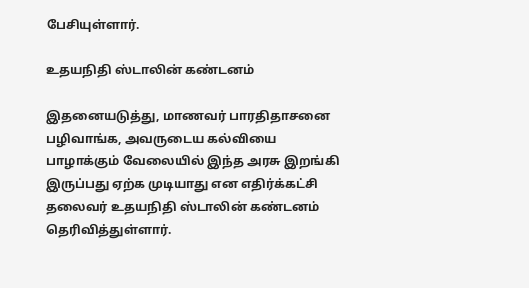பேசியுள்ளார்.

உதயநிதி ஸ்டாலின் கண்டனம்

இதனையடுத்து, மாணவர் பாரதிதாசனை பழிவாங்க, அவருடைய கல்வியை பாழாக்கும் வேலையில் இந்த அரசு இறங்கி இருப்பது ஏற்க முடியாது என எதிர்க்கட்சி தலைவர் உதயநிதி ஸ்டாலின் கண்டனம் தெரிவித்துள்ளார்.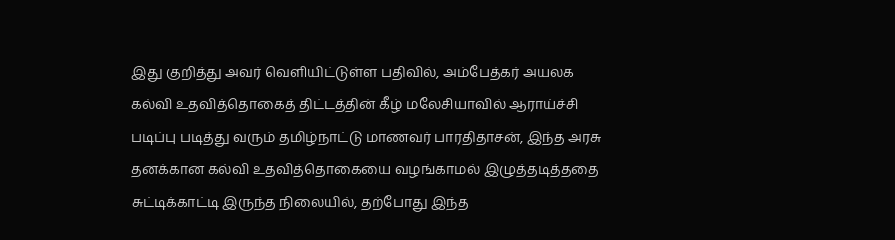இது குறித்து அவர் வெளியிட்டுள்ள பதிவில், அம்பேத்கர் அயலக கல்வி உதவித்தொகைத் திட்டத்தின் கீழ் மலேசியாவில் ஆராய்ச்சி படிப்பு படித்து வரும் தமிழ்நாட்டு மாணவர் பாரதிதாசன், இந்த அரசு தனக்கான கல்வி உதவித்தொகையை வழங்காமல் இழுத்தடித்ததை சுட்டிக்காட்டி இருந்த நிலையில், தற்போது இந்த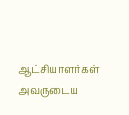ஆட்சியாளர்கள் அவருடைய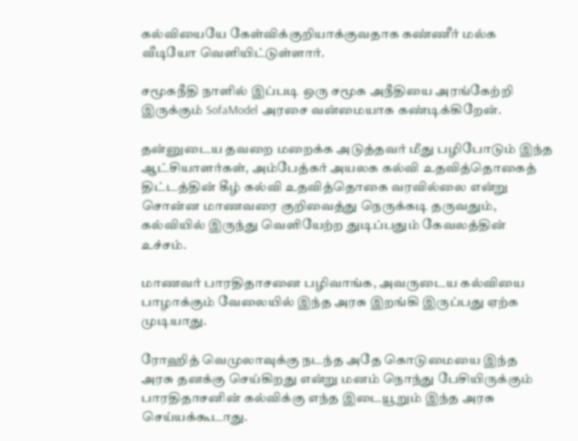கல்வியையே கேள்விக்குறியாக்குவதாக கண்ணீர் மல்க வீடியோ வெளியிட்டுள்ளார்.

சமூகநீதி நாளில் இப்படி ஒரு சமூக அநீதியை அரங்கேற்றி இருக்கும் SofaModel அரசை வன்மையாக கண்டிக்கிறேன்.

தன்னுடைய தவறை மறைக்க அடுத்தவர் மீது பழிபோடும் இந்த ஆட்சியாளர்கள், அம்பேத்கர் அயலக கல்வி உதவித்தொகைத் திட்டத்தின் கீழ் கல்வி உதவித்தொகை வரவில்லை என்று சொன்ன மாணவரை குறிவைத்து நெருக்கடி தருவதும், கல்வியில் இருந்து வெளியேற்ற துடிப்பதும் கேவலத்தின் உச்சம்.

மாணவர் பாரதிதாசனை பழிவாங்க, அவருடைய கல்வியை பாழாக்கும் வேலையில் இந்த அரசு இறங்கி இருப்பது ஏற்க முடியாது.

ரோஹித் வெமுலாவுக்கு நடந்த அதே கொடுமையை இந்த அரசு தனக்கு செய்கிறது என்று மனம் நொந்து பேசியிருக்கும் பாரதிதாசனின் கல்விக்கு எந்த இடையூறும் இந்த அரசு செய்யக்கூடாது.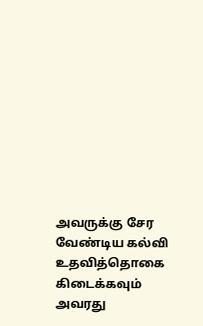அவருக்கு சேர வேண்டிய கல்வி உதவித்தொகை கிடைக்கவும்  அவரது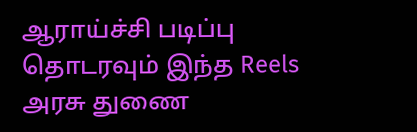ஆராய்ச்சி படிப்பு தொடரவும் இந்த Reels அரசு துணை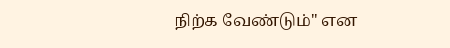நிற்க வேண்டும்" என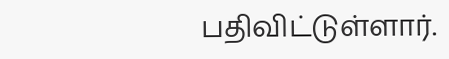பதிவிட்டுள்ளார்.